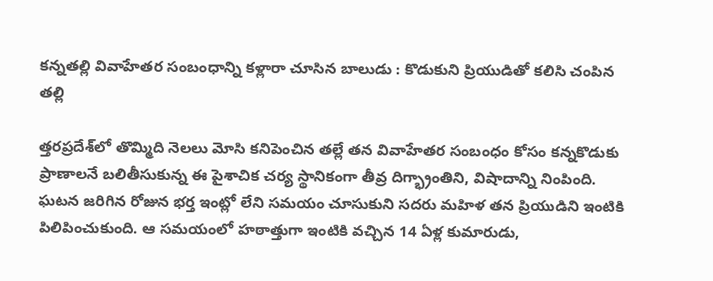కన్నతల్లి వివాహేతర సంబంధాన్ని కళ్లారా చూసిన బాలుడు : కొడుకుని ప్రియుడితో కలిసి చంపిన తల్లి

త్తరప్రదేశ్‌లో తొమ్మిది నెలలు మోసి కనిపెంచిన తల్లే తన వివాహేతర సంబంధం కోసం కన్నకొడుకు ప్రాణాలనే బలితీసుకున్న ఈ పైశాచిక చర్య స్థానికంగా తీవ్ర దిగ్భ్రాంతిని, విషాదాన్ని నింపింది. ఘటన జరిగిన రోజున భర్త ఇంట్లో లేని సమయం చూసుకుని సదరు మహిళ తన ప్రియుడిని ఇంటికి పిలిపించుకుంది. ఆ సమయంలో హఠాత్తుగా ఇంటికి వచ్చిన 14 ఏళ్ల కుమారుడు,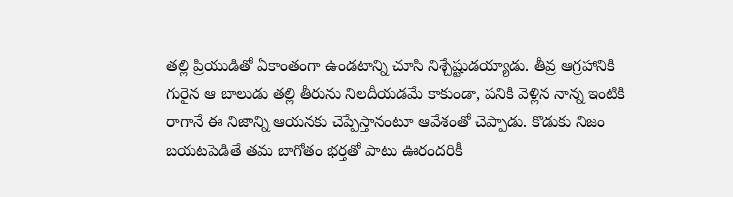తల్లి ప్రియుడితో ఏకాంతంగా ఉండటాన్ని చూసి నిశ్చేష్టుడయ్యాడు. తీవ్ర ఆగ్రహానికి గురైన ఆ బాలుడు తల్లి తీరును నిలదీయడమే కాకుండా, పనికి వెళ్లిన నాన్న ఇంటికి రాగానే ఈ నిజాన్ని ఆయనకు చెప్పేస్తానంటూ ఆవేశంతో చెప్పాడు. కొడుకు నిజం బయటపెడితే తమ బాగోతం భర్తతో పాటు ఊరందరికీ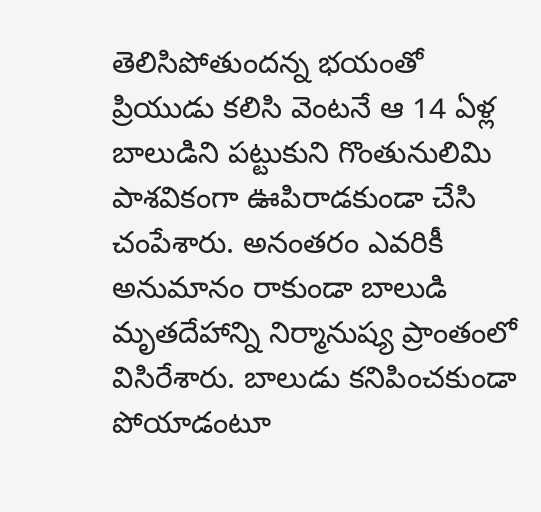తెలిసిపోతుందన్న భయంతో ప్రియుడు కలిసి వెంటనే ఆ 14 ఏళ్ల బాలుడిని పట్టుకుని గొంతునులిమి పాశవికంగా ఊపిరాడకుండా చేసి చంపేశారు. అనంతరం ఎవరికీ అనుమానం రాకుండా బాలుడి మృతదేహాన్ని నిర్మానుష్య ప్రాంతంలో విసిరేశారు. బాలుడు కనిపించకుండా పోయాడంటూ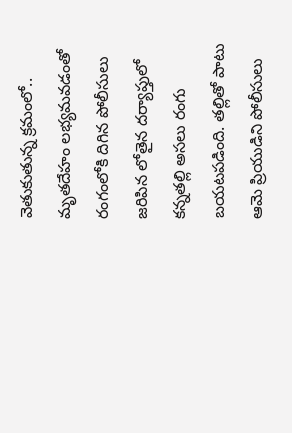వెతుకుతున్న క్రమంలో.. మృతదేహం లభ్యమవడంతో రంగంలోకి దిగిన పోలీసులు జరిపిన లోతైన దర్యాప్తులో కన్నతల్లి అసలు రంగు బయటపడింది. తల్లితో పాటు ఆమె ప్రియుడిని పోలీసులు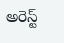అరెస్ట్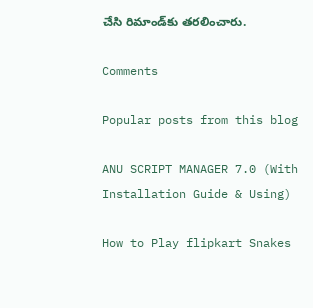చేసి రిమాండ్‌కు తరలించారు.

Comments

Popular posts from this blog

ANU SCRIPT MANAGER 7.0 (With Installation Guide & Using)

How to Play flipkart Snakes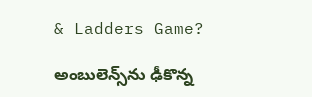& Ladders Game?

అంబులెన్స్‌ను ఢీకొన్న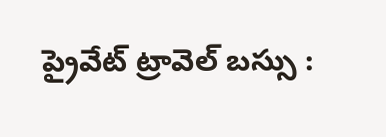ప్రైవేట్ ట్రావెల్ బస్సు :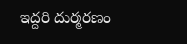ఇద్దరి దుర్మరణం